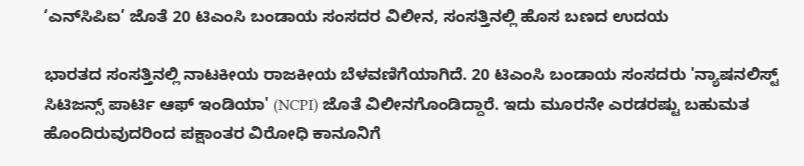‘ಎನ್‌ಸಿಪಿಐ’ ಜೊತೆ 20 ಟಿಎಂಸಿ ಬಂಡಾಯ ಸಂಸದರ ವಿಲೀನ, ಸಂಸತ್ತಿನಲ್ಲಿ ಹೊಸ ಬಣದ ಉದಯ

ಭಾರತದ ಸಂಸತ್ತಿನಲ್ಲಿ ನಾಟಕೀಯ ರಾಜಕೀಯ ಬೆಳವಣಿಗೆಯಾಗಿದೆ. 20 ಟಿಎಂಸಿ ಬಂಡಾಯ ಸಂಸದರು 'ನ್ಯಾಷನಲಿಸ್ಟ್ ಸಿಟಿಜನ್ಸ್ ಪಾರ್ಟಿ ಆಫ್ ಇಂಡಿಯಾ' (NCPI) ಜೊತೆ ವಿಲೀನಗೊಂಡಿದ್ದಾರೆ. ಇದು ಮೂರನೇ ಎರಡರಷ್ಟು ಬಹುಮತ ಹೊಂದಿರುವುದರಿಂದ ಪಕ್ಷಾಂತರ ವಿರೋಧಿ ಕಾನೂನಿಗೆ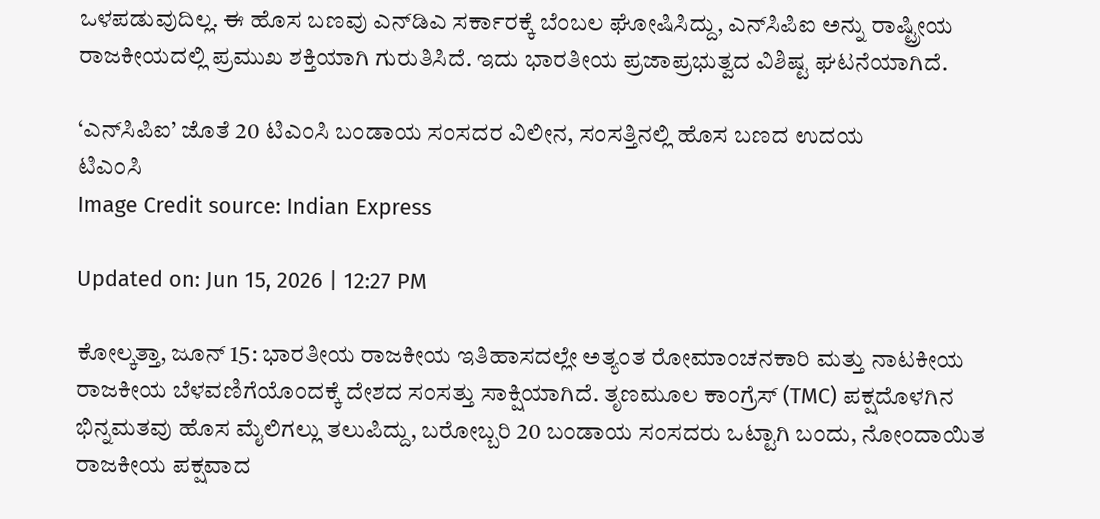ಒಳಪಡುವುದಿಲ್ಲ. ಈ ಹೊಸ ಬಣವು ಎನ್‌ಡಿಎ ಸರ್ಕಾರಕ್ಕೆ ಬೆಂಬಲ ಘೋಷಿಸಿದ್ದು, ಎನ್‌ಸಿಪಿಐ ಅನ್ನು ರಾಷ್ಟ್ರೀಯ ರಾಜಕೀಯದಲ್ಲಿ ಪ್ರಮುಖ ಶಕ್ತಿಯಾಗಿ ಗುರುತಿಸಿದೆ. ಇದು ಭಾರತೀಯ ಪ್ರಜಾಪ್ರಭುತ್ವದ ವಿಶಿಷ್ಟ ಘಟನೆಯಾಗಿದೆ.

‘ಎನ್‌ಸಿಪಿಐ’ ಜೊತೆ 20 ಟಿಎಂಸಿ ಬಂಡಾಯ ಸಂಸದರ ವಿಲೀನ, ಸಂಸತ್ತಿನಲ್ಲಿ ಹೊಸ ಬಣದ ಉದಯ
ಟಿಎಂಸಿ
Image Credit source: Indian Express

Updated on: Jun 15, 2026 | 12:27 PM

ಕೋಲ್ಕತ್ತಾ, ಜೂನ್ 15: ಭಾರತೀಯ ರಾಜಕೀಯ ಇತಿಹಾಸದಲ್ಲೇ ಅತ್ಯಂತ ರೋಮಾಂಚನಕಾರಿ ಮತ್ತು ನಾಟಕೀಯ ರಾಜಕೀಯ ಬೆಳವಣಿಗೆಯೊಂದಕ್ಕೆ ದೇಶದ ಸಂಸತ್ತು ಸಾಕ್ಷಿಯಾಗಿದೆ. ತೃಣಮೂಲ ಕಾಂಗ್ರೆಸ್ (TMC) ಪಕ್ಷದೊಳಗಿನ ಭಿನ್ನಮತವು ಹೊಸ ಮೈಲಿಗಲ್ಲು ತಲುಪಿದ್ದು, ಬರೋಬ್ಬರಿ 20 ಬಂಡಾಯ ಸಂಸದರು ಒಟ್ಟಾಗಿ ಬಂದು, ನೋಂದಾಯಿತ ರಾಜಕೀಯ ಪಕ್ಷವಾದ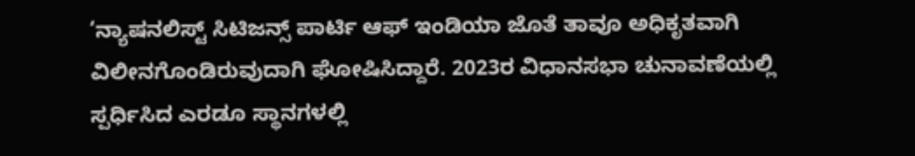‘ನ್ಯಾಷನಲಿಸ್ಟ್ ಸಿಟಿಜನ್ಸ್ ಪಾರ್ಟಿ ಆಫ್ ಇಂಡಿಯಾ ಜೊತೆ ತಾವೂ ಅಧಿಕೃತವಾಗಿ ವಿಲೀನಗೊಂಡಿರುವುದಾಗಿ ಘೋಷಿಸಿದ್ದಾರೆ. 2023ರ ವಿಧಾನಸಭಾ ಚುನಾವಣೆಯಲ್ಲಿ ಸ್ಪರ್ಧಿಸಿದ ಎರಡೂ ಸ್ಥಾನಗಳಲ್ಲಿ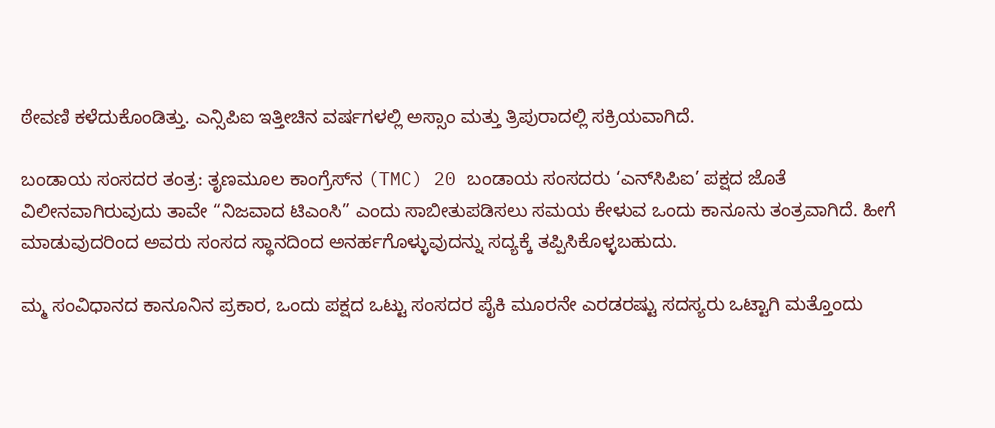ಠೇವಣಿ ಕಳೆದುಕೊಂಡಿತ್ತು. ಎನ್ಸಿಪಿಐ ಇತ್ತೀಚಿನ ವರ್ಷಗಳಲ್ಲಿ ಅಸ್ಸಾಂ ಮತ್ತು ತ್ರಿಪುರಾದಲ್ಲಿ ಸಕ್ರಿಯವಾಗಿದೆ.

ಬಂಡಾಯ ಸಂಸದರ ತಂತ್ರ: ತೃಣಮೂಲ ಕಾಂಗ್ರೆಸ್‌ನ (TMC) 20 ಬಂಡಾಯ ಸಂಸದರು ‘ಎನ್‌ಸಿಪಿಐ’ ಪಕ್ಷದ ಜೊತೆ ವಿಲೀನವಾಗಿರುವುದು ತಾವೇ “ನಿಜವಾದ ಟಿಎಂಸಿ” ಎಂದು ಸಾಬೀತುಪಡಿಸಲು ಸಮಯ ಕೇಳುವ ಒಂದು ಕಾನೂನು ತಂತ್ರವಾಗಿದೆ. ಹೀಗೆ ಮಾಡುವುದರಿಂದ ಅವರು ಸಂಸದ ಸ್ಥಾನದಿಂದ ಅನರ್ಹಗೊಳ್ಳುವುದನ್ನು ಸದ್ಯಕ್ಕೆ ತಪ್ಪಿಸಿಕೊಳ್ಳಬಹುದು.

ಮ್ಮ ಸಂವಿಧಾನದ ಕಾನೂನಿನ ಪ್ರಕಾರ, ಒಂದು ಪಕ್ಷದ ಒಟ್ಟು ಸಂಸದರ ಪೈಕಿ ಮೂರನೇ ಎರಡರಷ್ಟು ಸದಸ್ಯರು ಒಟ್ಟಾಗಿ ಮತ್ತೊಂದು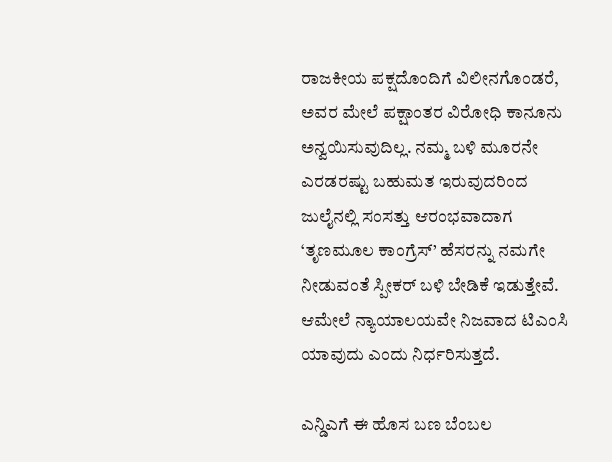ರಾಜಕೀಯ ಪಕ್ಷದೊಂದಿಗೆ ವಿಲೀನಗೊಂಡರೆ, ಅವರ ಮೇಲೆ ಪಕ್ಷಾಂತರ ವಿರೋಧಿ ಕಾನೂನು ಅನ್ವಯಿಸುವುದಿಲ್ಲ. ನಮ್ಮ ಬಳಿ ಮೂರನೇ ಎರಡರಷ್ಟು ಬಹುಮತ ಇರುವುದರಿಂದ ಜುಲೈನಲ್ಲಿ ಸಂಸತ್ತು ಆರಂಭವಾದಾಗ ‘ತೃಣಮೂಲ ಕಾಂಗ್ರೆಸ್’ ಹೆಸರನ್ನು ನಮಗೇ ನೀಡುವಂತೆ ಸ್ಪೀಕರ್ ಬಳಿ ಬೇಡಿಕೆ ಇಡುತ್ತೇವೆ. ಆಮೇಲೆ ನ್ಯಾಯಾಲಯವೇ ನಿಜವಾದ ಟಿಎಂಸಿ ಯಾವುದು ಎಂದು ನಿರ್ಧರಿಸುತ್ತದೆ.

ಎನ್ಡಿಎಗೆ ಈ ಹೊಸ ಬಣ ಬೆಂಬಲ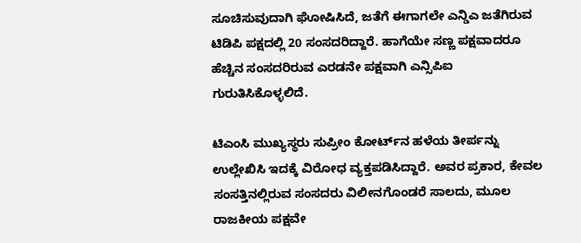ಸೂಚಿಸುವುದಾಗಿ ಘೋಷಿಸಿದೆ, ಜತೆಗೆ ಈಗಾಗಲೇ ಎನ್ಡಿಎ ಜತೆಗಿರುವ ಟಿಡಿಪಿ ಪಕ್ಷದಲ್ಲಿ 20 ಸಂಸದರಿದ್ದಾರೆ. ಹಾಗೆಯೇ ಸಣ್ಣ ಪಕ್ಷವಾದರೂ ಹೆಚ್ಚಿನ ಸಂಸದರಿರುವ ಎರಡನೇ ಪಕ್ಷವಾಗಿ ಎನ್ಸಿಪಿಐ ಗುರುತಿಸಿಕೊಳ್ಳಲಿದೆ.

ಟಿಎಂಸಿ ಮುಖ್ಯಸ್ಥರು ಸುಪ್ರೀಂ ಕೋರ್ಟ್‌ನ ಹಳೆಯ ತೀರ್ಪನ್ನು ಉಲ್ಲೇಖಿಸಿ ಇದಕ್ಕೆ ವಿರೋಧ ವ್ಯಕ್ತಪಡಿಸಿದ್ದಾರೆ. ಅವರ ಪ್ರಕಾರ, ಕೇವಲ ಸಂಸತ್ತಿನಲ್ಲಿರುವ ಸಂಸದರು ವಿಲೀನಗೊಂಡರೆ ಸಾಲದು, ಮೂಲ ರಾಜಕೀಯ ಪಕ್ಷವೇ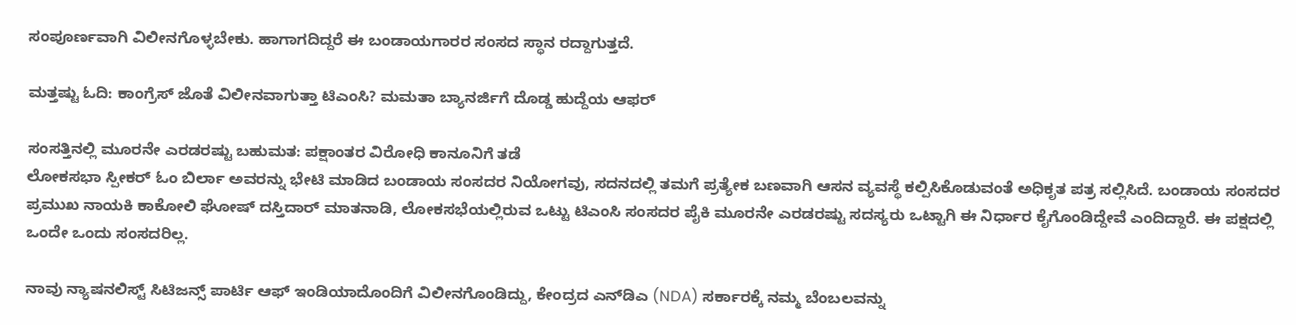ಸಂಪೂರ್ಣವಾಗಿ ವಿಲೀನಗೊಳ್ಳಬೇಕು. ಹಾಗಾಗದಿದ್ದರೆ ಈ ಬಂಡಾಯಗಾರರ ಸಂಸದ ಸ್ಥಾನ ರದ್ದಾಗುತ್ತದೆ.

ಮತ್ತಷ್ಟು ಓದಿ: ಕಾಂಗ್ರೆಸ್ ಜೊತೆ ವಿಲೀನವಾಗುತ್ತಾ ಟಿಎಂಸಿ? ಮಮತಾ ಬ್ಯಾನರ್ಜಿಗೆ ದೊಡ್ಡ ಹುದ್ದೆಯ ಆಫರ್

ಸಂಸತ್ತಿನಲ್ಲಿ ಮೂರನೇ ಎರಡರಷ್ಟು ಬಹುಮತ: ಪಕ್ಷಾಂತರ ವಿರೋಧಿ ಕಾನೂನಿಗೆ ತಡೆ
ಲೋಕಸಭಾ ಸ್ಪೀಕರ್ ಓಂ ಬಿರ್ಲಾ ಅವರನ್ನು ಭೇಟಿ ಮಾಡಿದ ಬಂಡಾಯ ಸಂಸದರ ನಿಯೋಗವು, ಸದನದಲ್ಲಿ ತಮಗೆ ಪ್ರತ್ಯೇಕ ಬಣವಾಗಿ ಆಸನ ವ್ಯವಸ್ಥೆ ಕಲ್ಪಿಸಿಕೊಡುವಂತೆ ಅಧಿಕೃತ ಪತ್ರ ಸಲ್ಲಿಸಿದೆ. ಬಂಡಾಯ ಸಂಸದರ ಪ್ರಮುಖ ನಾಯಕಿ ಕಾಕೋಲಿ ಘೋಷ್ ದಸ್ತಿದಾರ್ ಮಾತನಾಡಿ, ಲೋಕಸಭೆಯಲ್ಲಿರುವ ಒಟ್ಟು ಟಿಎಂಸಿ ಸಂಸದರ ಪೈಕಿ ಮೂರನೇ ಎರಡರಷ್ಟು ಸದಸ್ಯರು ಒಟ್ಟಾಗಿ ಈ ನಿರ್ಧಾರ ಕೈಗೊಂಡಿದ್ದೇವೆ ಎಂದಿದ್ದಾರೆ. ಈ ಪಕ್ಷದಲ್ಲಿ ಒಂದೇ ಒಂದು ಸಂಸದರಿಲ್ಲ.

ನಾವು ನ್ಯಾಷನಲಿಸ್ಟ್ ಸಿಟಿಜನ್ಸ್ ಪಾರ್ಟಿ ಆಫ್ ಇಂಡಿಯಾದೊಂದಿಗೆ ವಿಲೀನಗೊಂಡಿದ್ದು, ಕೇಂದ್ರದ ಎನ್‌ಡಿಎ (NDA) ಸರ್ಕಾರಕ್ಕೆ ನಮ್ಮ ಬೆಂಬಲವನ್ನು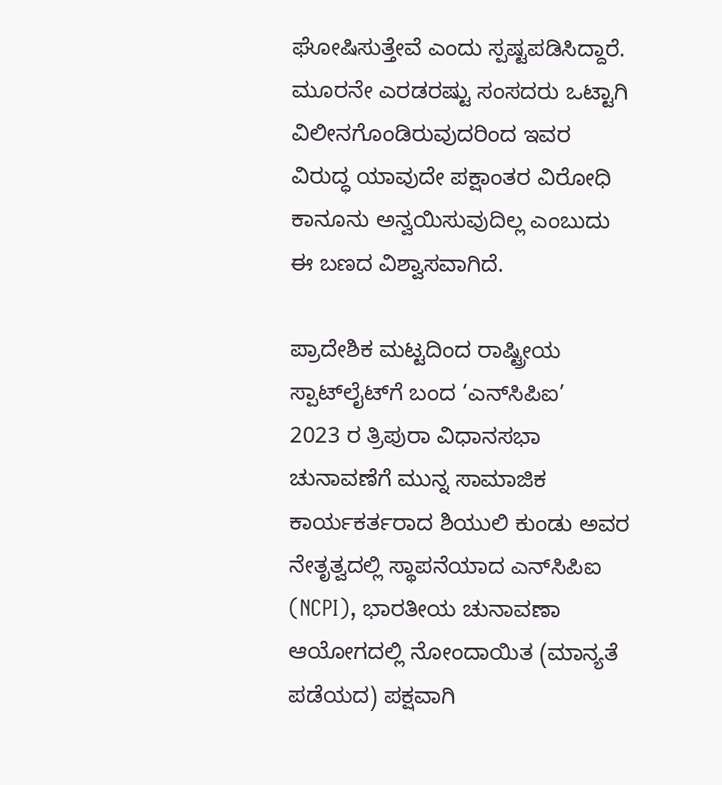ಘೋಷಿಸುತ್ತೇವೆ ಎಂದು ಸ್ಪಷ್ಟಪಡಿಸಿದ್ದಾರೆ. ಮೂರನೇ ಎರಡರಷ್ಟು ಸಂಸದರು ಒಟ್ಟಾಗಿ ವಿಲೀನಗೊಂಡಿರುವುದರಿಂದ ಇವರ ವಿರುದ್ಧ ಯಾವುದೇ ಪಕ್ಷಾಂತರ ವಿರೋಧಿ ಕಾನೂನು ಅನ್ವಯಿಸುವುದಿಲ್ಲ ಎಂಬುದು ಈ ಬಣದ ವಿಶ್ವಾಸವಾಗಿದೆ.

ಪ್ರಾದೇಶಿಕ ಮಟ್ಟದಿಂದ ರಾಷ್ಟ್ರೀಯ ಸ್ಪಾಟ್‌ಲೈಟ್‌ಗೆ ಬಂದ ‘ಎನ್‌ಸಿಪಿಐ’
2023 ರ ತ್ರಿಪುರಾ ವಿಧಾನಸಭಾ ಚುನಾವಣೆಗೆ ಮುನ್ನ ಸಾಮಾಜಿಕ ಕಾರ್ಯಕರ್ತರಾದ ಶಿಯುಲಿ ಕುಂಡು ಅವರ ನೇತೃತ್ವದಲ್ಲಿ ಸ್ಥಾಪನೆಯಾದ ಎನ್‌ಸಿಪಿಐ (NCPI), ಭಾರತೀಯ ಚುನಾವಣಾ ಆಯೋಗದಲ್ಲಿ ನೋಂದಾಯಿತ (ಮಾನ್ಯತೆ ಪಡೆಯದ) ಪಕ್ಷವಾಗಿ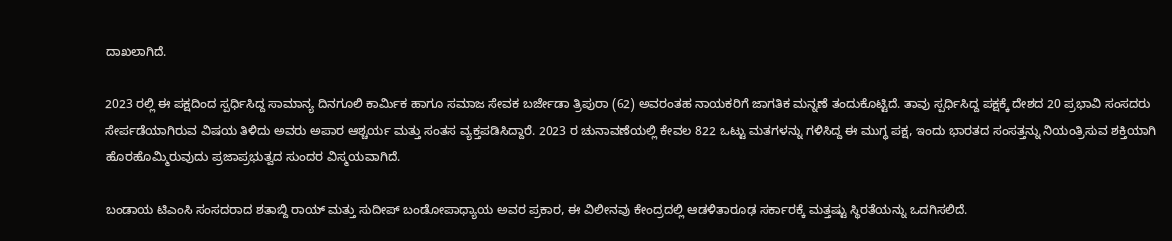ದಾಖಲಾಗಿದೆ.

2023 ರಲ್ಲಿ ಈ ಪಕ್ಷದಿಂದ ಸ್ಪರ್ಧಿಸಿದ್ದ ಸಾಮಾನ್ಯ ದಿನಗೂಲಿ ಕಾರ್ಮಿಕ ಹಾಗೂ ಸಮಾಜ ಸೇವಕ ಬರ್ಜೇಡಾ ತ್ರಿಪುರಾ (62) ಅವರಂತಹ ನಾಯಕರಿಗೆ ಜಾಗತಿಕ ಮನ್ನಣೆ ತಂದುಕೊಟ್ಟಿದೆ. ತಾವು ಸ್ಪರ್ಧಿಸಿದ್ದ ಪಕ್ಷಕ್ಕೆ ದೇಶದ 20 ಪ್ರಭಾವಿ ಸಂಸದರು ಸೇರ್ಪಡೆಯಾಗಿರುವ ವಿಷಯ ತಿಳಿದು ಅವರು ಅಪಾರ ಆಶ್ಚರ್ಯ ಮತ್ತು ಸಂತಸ ವ್ಯಕ್ತಪಡಿಸಿದ್ದಾರೆ. 2023 ರ ಚುನಾವಣೆಯಲ್ಲಿ ಕೇವಲ 822 ಒಟ್ಟು ಮತಗಳನ್ನು ಗಳಿಸಿದ್ದ ಈ ಮುಗ್ಧ ಪಕ್ಷ, ಇಂದು ಭಾರತದ ಸಂಸತ್ತನ್ನು ನಿಯಂತ್ರಿಸುವ ಶಕ್ತಿಯಾಗಿ ಹೊರಹೊಮ್ಮಿರುವುದು ಪ್ರಜಾಪ್ರಭುತ್ವದ ಸುಂದರ ವಿಸ್ಮಯವಾಗಿದೆ.

ಬಂಡಾಯ ಟಿಎಂಸಿ ಸಂಸದರಾದ ಶತಾಬ್ದಿ ರಾಯ್ ಮತ್ತು ಸುದೀಪ್ ಬಂಡೋಪಾಧ್ಯಾಯ ಅವರ ಪ್ರಕಾರ, ಈ ವಿಲೀನವು ಕೇಂದ್ರದಲ್ಲಿ ಆಡಳಿತಾರೂಢ ಸರ್ಕಾರಕ್ಕೆ ಮತ್ತಷ್ಟು ಸ್ಥಿರತೆಯನ್ನು ಒದಗಿಸಲಿದೆ.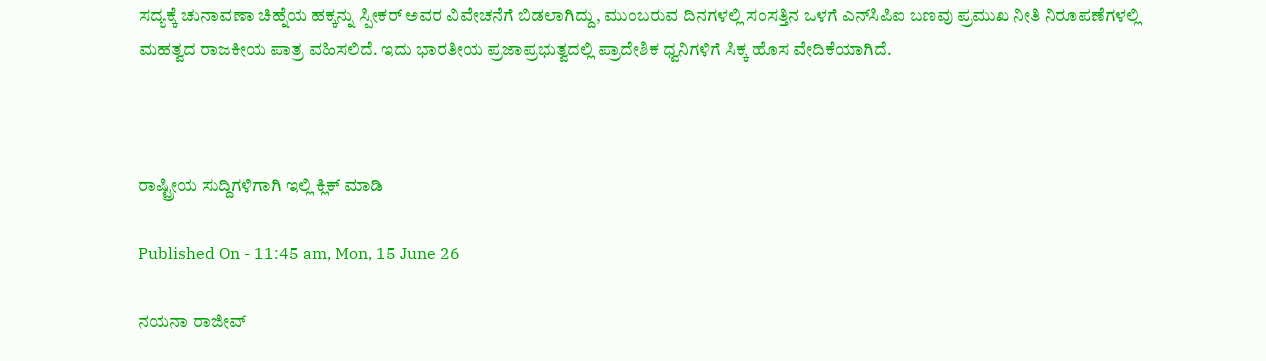ಸದ್ಯಕ್ಕೆ ಚುನಾವಣಾ ಚಿಹ್ನೆಯ ಹಕ್ಕನ್ನು ಸ್ಪೀಕರ್ ಅವರ ವಿವೇಚನೆಗೆ ಬಿಡಲಾಗಿದ್ದು, ಮುಂಬರುವ ದಿನಗಳಲ್ಲಿ ಸಂಸತ್ತಿನ ಒಳಗೆ ಎನ್‌ಸಿಪಿಐ ಬಣವು ಪ್ರಮುಖ ನೀತಿ ನಿರೂಪಣೆಗಳಲ್ಲಿ ಮಹತ್ವದ ರಾಜಕೀಯ ಪಾತ್ರ ವಹಿಸಲಿದೆ. ಇದು ಭಾರತೀಯ ಪ್ರಜಾಪ್ರಭುತ್ವದಲ್ಲಿ ಪ್ರಾದೇಶಿಕ ಧ್ವನಿಗಳಿಗೆ ಸಿಕ್ಕ ಹೊಸ ವೇದಿಕೆಯಾಗಿದೆ.



ರಾಷ್ಟ್ರೀಯ ಸುದ್ದಿಗಳಿಗಾಗಿ ಇಲ್ಲಿ ಕ್ಲಿಕ್ ಮಾಡಿ

Published On - 11:45 am, Mon, 15 June 26

ನಯನಾ ರಾಜೀವ್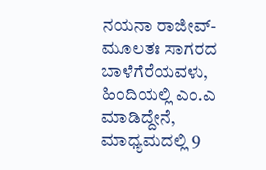ನಯನಾ ರಾಜೀವ್- ಮೂಲತಃ ಸಾಗರದ ಬಾಳೆಗೆರೆಯವಳು, ಹಿಂದಿಯಲ್ಲಿ ಎಂ.ಎ ಮಾಡಿದ್ದೇನೆ, ಮಾಧ್ಯಮದಲ್ಲಿ 9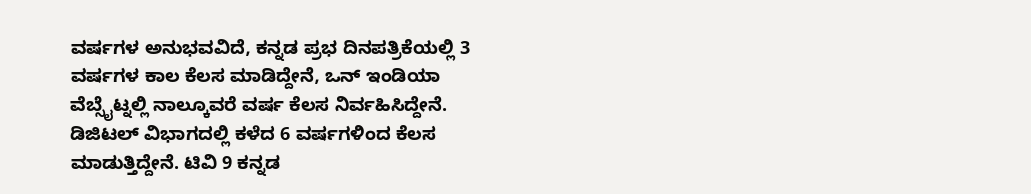ವರ್ಷಗಳ ಅನುಭವವಿದೆ, ಕನ್ನಡ ಪ್ರಭ ದಿನಪತ್ರಿಕೆಯಲ್ಲಿ 3 ವರ್ಷಗಳ ಕಾಲ ಕೆಲಸ ಮಾಡಿದ್ದೇನೆ, ಒನ್ ಇಂಡಿಯಾ ವೆಬ್ಸೈಟ್ನಲ್ಲಿ ನಾಲ್ಕೂವರೆ ವರ್ಷ ಕೆಲಸ ನಿರ್ವಹಿಸಿದ್ದೇನೆ. ಡಿಜಿಟಲ್ ವಿಭಾಗದಲ್ಲಿ ಕಳೆದ 6 ವರ್ಷಗಳಿಂದ ಕೆಲಸ ಮಾಡುತ್ತಿದ್ದೇನೆ. ಟಿವಿ 9 ಕನ್ನಡ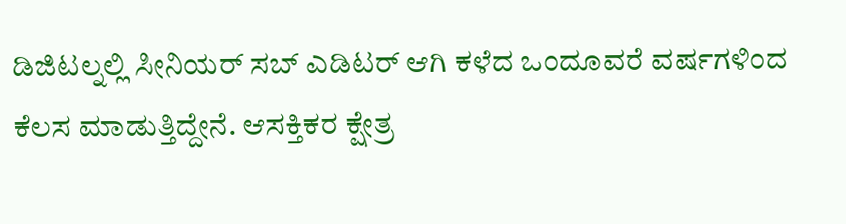ಡಿಜಿಟಲ್ನಲ್ಲಿ ಸೀನಿಯರ್ ಸಬ್ ಎಡಿಟರ್ ಆಗಿ ಕಳೆದ ಒಂದೂವರೆ ವರ್ಷಗಳಿಂದ ಕೆಲಸ ಮಾಡುತ್ತಿದ್ದೇನೆ. ಆಸಕ್ತಿಕರ ಕ್ಷೇತ್ರ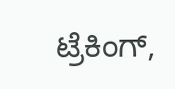ಟ್ರೆಕಿಂಗ್,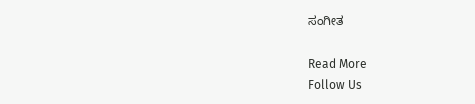ಸಂಗೀತ

Read More
Follow Us